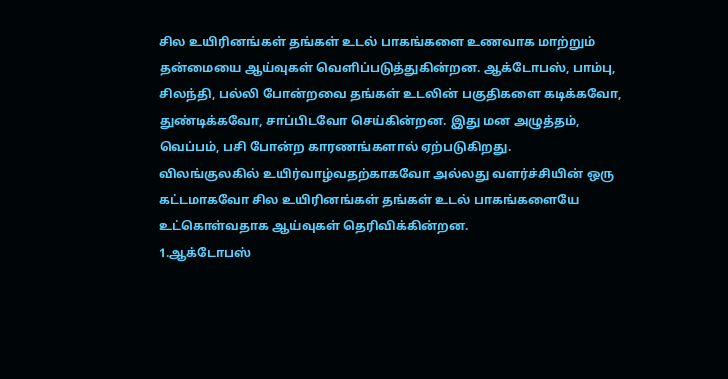சில உயிரினங்கள் தங்கள் உடல் பாகங்களை உணவாக மாற்றும் தன்மையை ஆய்வுகள் வெளிப்படுத்துகின்றன. ஆக்டோபஸ், பாம்பு, சிலந்தி, பல்லி போன்றவை தங்கள் உடலின் பகுதிகளை கடிக்கவோ, துண்டிக்கவோ, சாப்பிடவோ செய்கின்றன. இது மன அழுத்தம், வெப்பம், பசி போன்ற காரணங்களால் ஏற்படுகிறது.
விலங்குலகில் உயிர்வாழ்வதற்காகவோ அல்லது வளர்ச்சியின் ஒரு கட்டமாகவோ சில உயிரினங்கள் தங்கள் உடல் பாகங்களையே உட்கொள்வதாக ஆய்வுகள் தெரிவிக்கின்றன.
1.ஆக்டோபஸ்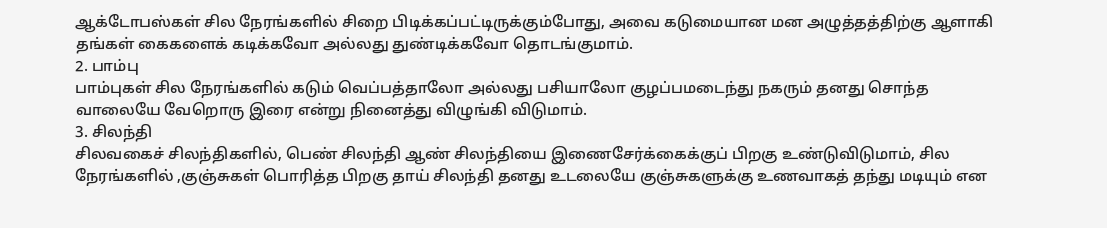ஆக்டோபஸ்கள் சில நேரங்களில் சிறை பிடிக்கப்பட்டிருக்கும்போது, அவை கடுமையான மன அழுத்தத்திற்கு ஆளாகி தங்கள் கைகளைக் கடிக்கவோ அல்லது துண்டிக்கவோ தொடங்குமாம்.
2. பாம்பு
பாம்புகள் சில நேரங்களில் கடும் வெப்பத்தாலோ அல்லது பசியாலோ குழப்பமடைந்து நகரும் தனது சொந்த வாலையே வேறொரு இரை என்று நினைத்து விழுங்கி விடுமாம்.
3. சிலந்தி
சிலவகைச் சிலந்திகளில், பெண் சிலந்தி ஆண் சிலந்தியை இணைசேர்க்கைக்குப் பிறகு உண்டுவிடுமாம், சில நேரங்களில் ,குஞ்சுகள் பொரித்த பிறகு தாய் சிலந்தி தனது உடலையே குஞ்சுகளுக்கு உணவாகத் தந்து மடியும் என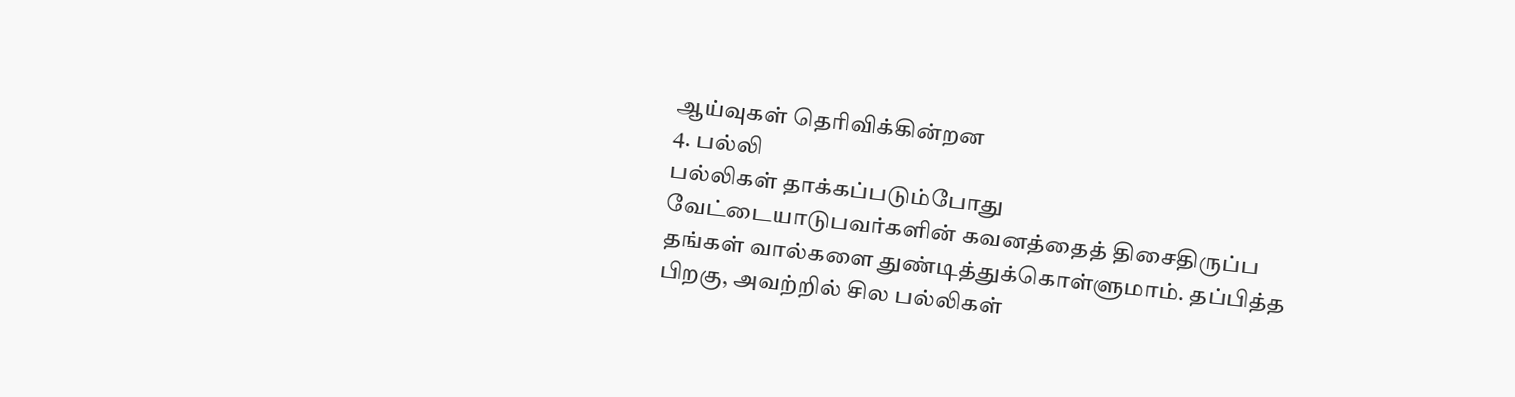ஆய்வுகள் தெரிவிக்கின்றன
4. பல்லி
பல்லிகள் தாக்கப்படும்போது வேட்டையாடுபவர்களின் கவனத்தைத் திசைதிருப்ப தங்கள் வால்களை துண்டித்துக்கொள்ளுமாம். தப்பித்த பிறகு, அவற்றில் சில பல்லிகள்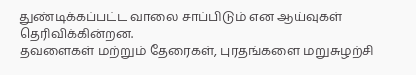துண்டிக்கப்பட்ட வாலை சாப்பிடும் என ஆய்வுகள் தெரிவிக்கின்றன.
தவளைகள் மற்றும் தேரைகள், புரதங்களை மறுசுழற்சி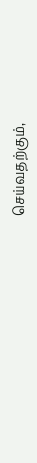செய்வதற்கும்,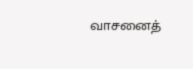வாசனைத்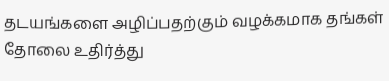தடயங்களை அழிப்பதற்கும் வழக்கமாக தங்கள் தோலை உதிர்த்து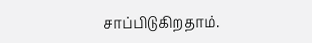சாப்பிடுகிறதாம்.